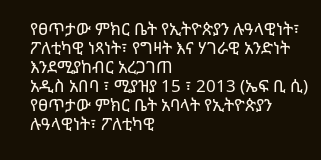የፀጥታው ምክር ቤት የኢትዮጵያን ሉዓላዊነት፣ ፖለቲካዊ ነጻነት፣ የግዛት እና ሃገራዊ አንድነት እንደሚያከብር አረጋገጠ
አዲስ አበባ ፣ ሚያዝያ 15 ፣ 2013 (ኤፍ ቢ ሲ) የፀጥታው ምክር ቤት አባላት የኢትዮጵያን ሉዓላዊነት፣ ፖለቲካዊ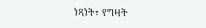ነጻነት፣ የግዛት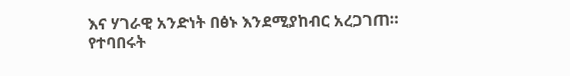እና ሃገራዊ አንድነት በፅኑ እንደሚያከብር አረጋገጠ።
የተባበሩት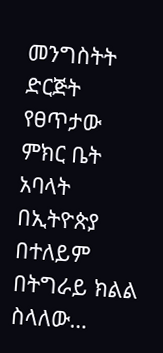መንግስትት ድርጅት የፀጥታው ምክር ቤት አባላት በኢትዮጵያ በተለይም በትግራይ ክልል ስላለው…